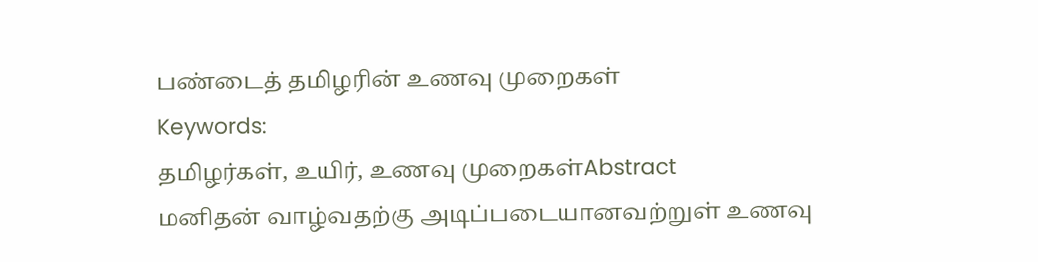பண்டைத் தமிழரின் உணவு முறைகள்
Keywords:
தமிழர்கள், உயிர், உணவு முறைகள்Abstract
மனிதன் வாழ்வதற்கு அடிப்படையானவற்றுள் உணவு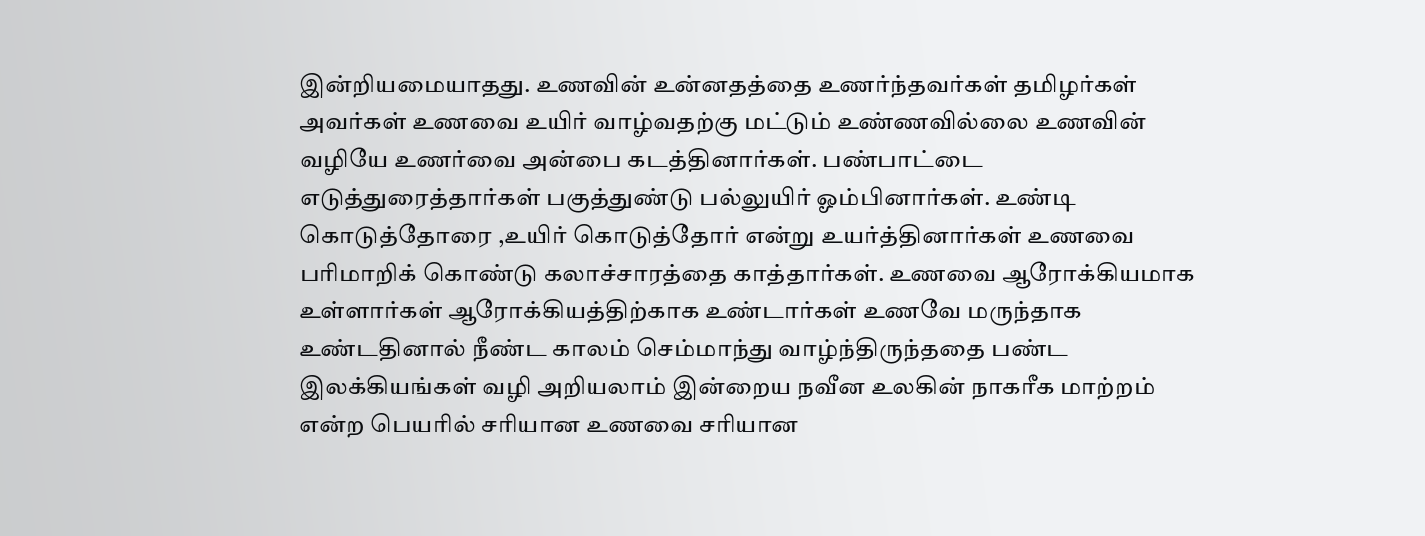இன்றியமையாதது. உணவின் உன்னதத்தை உணர்ந்தவர்கள் தமிழர்கள் அவர்கள் உணவை உயிர் வாழ்வதற்கு மட்டும் உண்ணவில்லை உணவின் வழியே உணர்வை அன்பை கடத்தினார்கள். பண்பாட்டை எடுத்துரைத்தார்கள் பகுத்துண்டு பல்லுயிர் ஓம்பினார்கள். உண்டி கொடுத்தோரை ,உயிர் கொடுத்தோர் என்று உயர்த்தினார்கள் உணவை பரிமாறிக் கொண்டு கலாச்சாரத்தை காத்தார்கள். உணவை ஆரோக்கியமாக உள்ளார்கள் ஆரோக்கியத்திற்காக உண்டார்கள் உணவே மருந்தாக உண்டதினால் நீண்ட காலம் செம்மாந்து வாழ்ந்திருந்ததை பண்ட இலக்கியங்கள் வழி அறியலாம் இன்றைய நவீன உலகின் நாகரீக மாற்றம் என்ற பெயரில் சரியான உணவை சரியான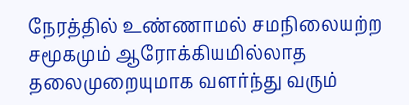நேரத்தில் உண்ணாமல் சமநிலையற்ற சமூகமும் ஆரோக்கியமில்லாத தலைமுறையுமாக வளர்ந்து வரும்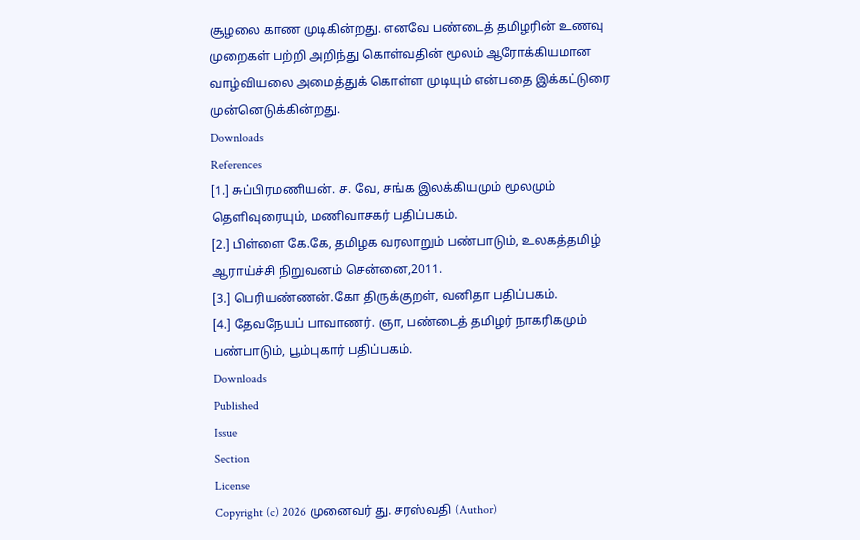சூழலை காண முடிகின்றது. எனவே பண்டைத் தமிழரின் உணவு முறைகள் பற்றி அறிந்து கொள்வதின் மூலம் ஆரோக்கியமான வாழ்வியலை அமைத்துக் கொள்ள முடியும் என்பதை இக்கட்டுரை முன்னெடுக்கின்றது.
Downloads
References
[1.] சுப்பிரமணியன். ச. வே, சங்க இலக்கியமும் மூலமும் தெளிவுரையும், மணிவாசகர் பதிப்பகம்.
[2.] பிள்ளை கே.கே, தமிழக வரலாறும் பண்பாடும், உலகத்தமிழ் ஆராய்ச்சி நிறுவனம் சென்னை,2011.
[3.] பெரியண்ணன்.கோ திருக்குறள், வனிதா பதிப்பகம்.
[4.] தேவநேயப் பாவாணர். ஞா, பண்டைத் தமிழர் நாகரிகமும் பண்பாடும், பூம்புகார் பதிப்பகம்.
Downloads
Published
Issue
Section
License
Copyright (c) 2026 முனைவர் து. சரஸ்வதி (Author)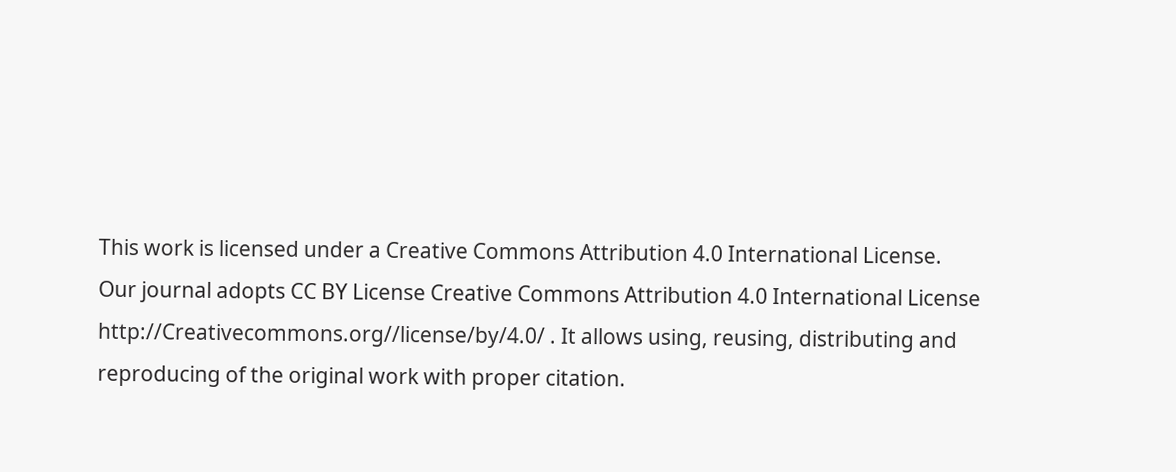This work is licensed under a Creative Commons Attribution 4.0 International License.
Our journal adopts CC BY License Creative Commons Attribution 4.0 International License http://Creativecommons.org//license/by/4.0/ . It allows using, reusing, distributing and reproducing of the original work with proper citation.